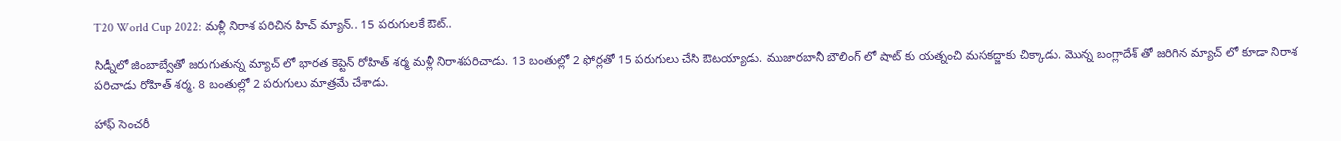T20 World Cup 2022: మళ్లీ నిరాశ పరిచిన హిచ్ మ్యాన్.. 15 పరుగులకే ఔట్..

సిడ్నీలో జింబాబ్వేతో జరుగుతున్న మ్యాచ్ లో భారత కెప్టెన్ రోహిత్ శర్మ మళ్లీ నిరాశపరిచాడు. 13 బంతుల్లో 2 ఫోర్లతో 15 పరుగులు చేసి ఔటయ్యాడు. ముజారబానీ బౌలింగ్ లో షాట్ కు యత్నంచి మసకద్జాకు చిక్కాడు. మొన్న బంగ్లాదేశ్ తో జరిగిన మ్యాచ్ లో కూడా నిరాశ పరిచాడు రోహిత్ శర్మ. 8 బంతుల్లో 2 పరుగులు మాత్రమే చేశాడు.

హాఫ్ సెంచరీ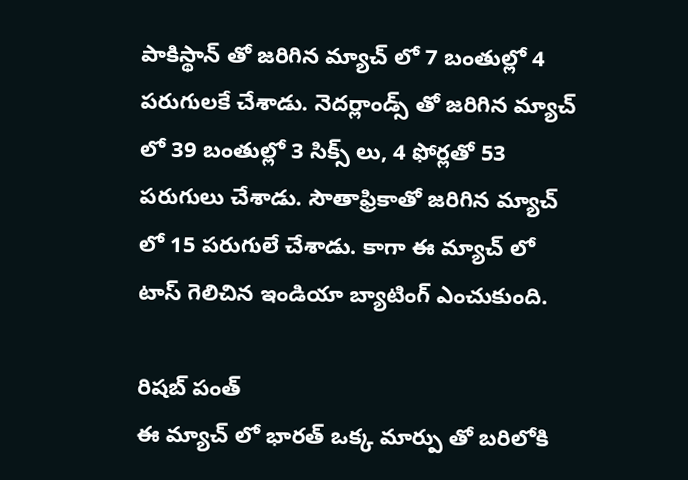పాకిస్థాన్ తో జరిగిన మ్యాచ్ లో 7 బంతుల్లో 4 పరుగులకే చేశాడు. నెదర్లాండ్స్ తో జరిగిన మ్యాచ్ లో 39 బంతుల్లో 3 సిక్స్ లు, 4 ఫోర్లతో 53 పరుగులు చేశాడు. సౌతాఫ్రికాతో జరిగిన మ్యాచ్ లో 15 పరుగులే చేశాడు. కాగా ఈ మ్యాచ్ లో టాస్ గెలిచిన ఇండియా బ్యాటింగ్ ఎంచుకుంది.

రిషబ్ పంత్
ఈ మ్యాచ్ లో భారత్ ఒక్క మార్పు తో బరిలోకి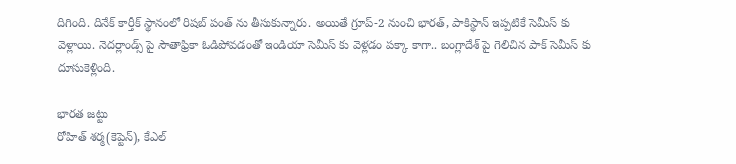దిగింది. దినేక్ కార్తీక్ స్థానంలో రిషబ్ పంత్ ను తీసుకున్నారు. అయితే గ్రూప్-2 నుంచి భారత్, పాకిస్థాన్ ఇప్పటికే సెమీస్ కు వెళ్లాయి. నెదర్లాండ్స్ పై సౌతాఫ్రికా ఓడిపోవడంతో ఇండియా సెమీస్ కు వెళ్లడం పక్కా కాగా.. బంగ్లాదేశ్ పై గెలిచిన పాక్ సెమీస్ కు దూసుకెళ్లింది.

భారత జట్టు
రోహిత్ శర్మ(కెప్టెన్), కేఎల్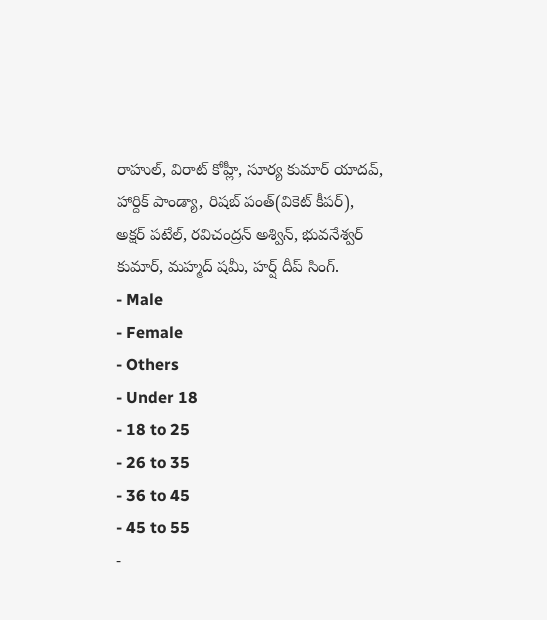రాహుల్, విరాట్ కోహ్లీ, సూర్య కుమార్ యాదవ్, హార్దిక్ పాండ్యా, రిషబ్ పంత్(వికెట్ కీపర్), అక్షర్ పటేల్, రవిచంద్రన్ అశ్విన్, భువనేశ్వర్ కుమార్, మహ్మద్ షమీ, హర్ష్ దీప్ సింగ్.
- Male
- Female
- Others
- Under 18
- 18 to 25
- 26 to 35
- 36 to 45
- 45 to 55
-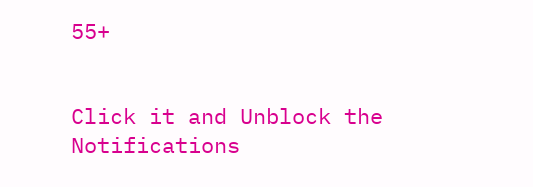55+


Click it and Unblock the Notifications